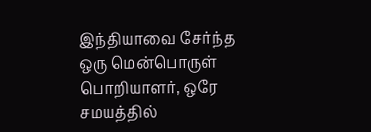இந்தியாவை சேர்ந்த ஒரு மென்பொருள் பொறியாளர், ஒரே சமயத்தில்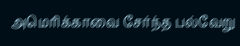அமெரிக்காவை சேர்ந்த பல்வேறு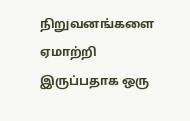நிறுவனங்களை ஏமாற்றி இருப்பதாக ஒரு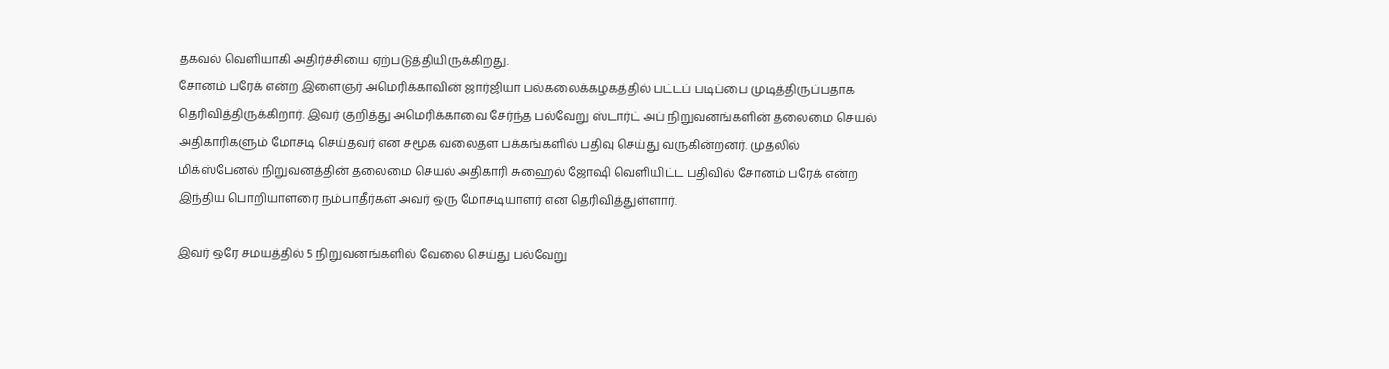தகவல் வெளியாகி அதிர்ச்சியை ஏற்படுத்தியிருக்கிறது.
சோனம் பரேக் என்ற இளைஞர் அமெரிக்காவின் ஜார்ஜியா பல்கலைக்கழகத்தில் பட்டப் படிப்பை முடித்திருப்பதாக தெரிவித்திருக்கிறார். இவர் குறித்து அமெரிக்காவை சேர்ந்த பல்வேறு ஸ்டார்ட் அப் நிறுவனங்களின் தலைமை செயல் அதிகாரிகளும் மோசடி செய்தவர் என சமூக வலைதள பக்கங்களில் பதிவு செய்து வருகின்றனர். முதலில் மிக்ஸ்பேனல் நிறுவனத்தின் தலைமை செயல் அதிகாரி சுஹைல் ஜோஷி வெளியிட்ட பதிவில் சோனம் பரேக் என்ற இந்திய பொறியாளரை நம்பாதீர்கள் அவர் ஒரு மோசடியாளர் என தெரிவித்துள்ளார்.

இவர் ஒரே சமயத்தில் 5 நிறுவனங்களில் வேலை செய்து பல்வேறு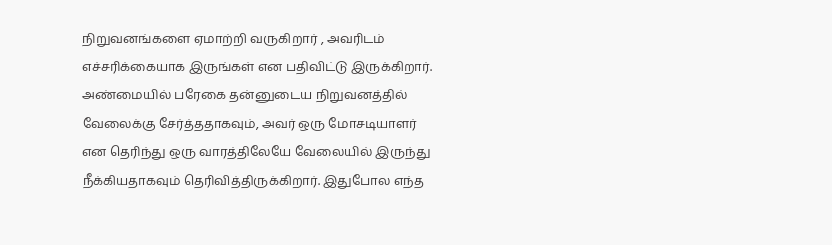நிறுவனங்களை ஏமாற்றி வருகிறார் , அவரிடம் எச்சரிக்கையாக இருங்கள் என பதிவிட்டு இருக்கிறார். அண்மையில் பரேகை தன்னுடைய நிறுவனத்தில் வேலைக்கு சேர்த்ததாகவும், அவர் ஒரு மோசடியாளர் என தெரிந்து ஒரு வாரத்திலேயே வேலையில் இருந்து நீக்கியதாகவும் தெரிவித்திருக்கிறார். இதுபோல எந்த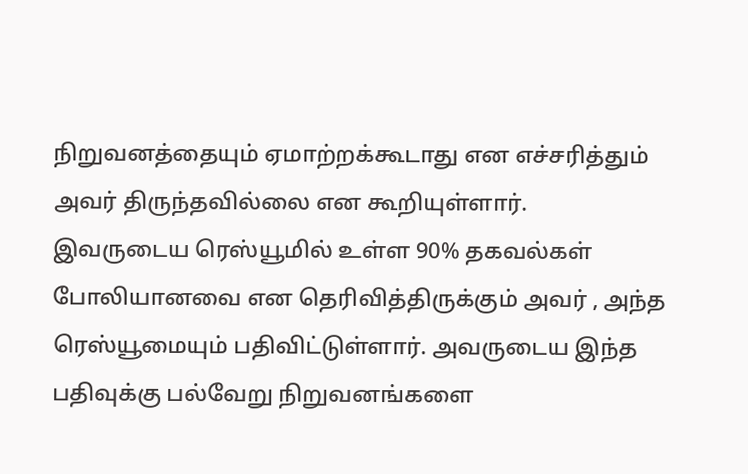நிறுவனத்தையும் ஏமாற்றக்கூடாது என எச்சரித்தும் அவர் திருந்தவில்லை என கூறியுள்ளார்.
இவருடைய ரெஸ்யூமில் உள்ள 90% தகவல்கள் போலியானவை என தெரிவித்திருக்கும் அவர் , அந்த ரெஸ்யூமையும் பதிவிட்டுள்ளார். அவருடைய இந்த பதிவுக்கு பல்வேறு நிறுவனங்களை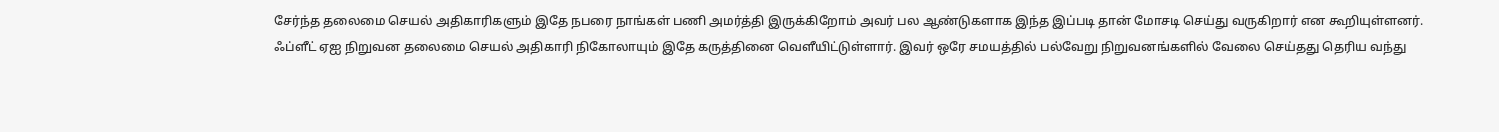சேர்ந்த தலைமை செயல் அதிகாரிகளும் இதே நபரை நாங்கள் பணி அமர்த்தி இருக்கிறோம் அவர் பல ஆண்டுகளாக இந்த இப்படி தான் மோசடி செய்து வருகிறார் என கூறியுள்ளனர்.
ஃப்ளீட் ஏஐ நிறுவன தலைமை செயல் அதிகாரி நிகோலாயும் இதே கருத்தினை வெளீயிட்டுள்ளார். இவர் ஒரே சமயத்தில் பல்வேறு நிறுவனங்களில் வேலை செய்தது தெரிய வந்து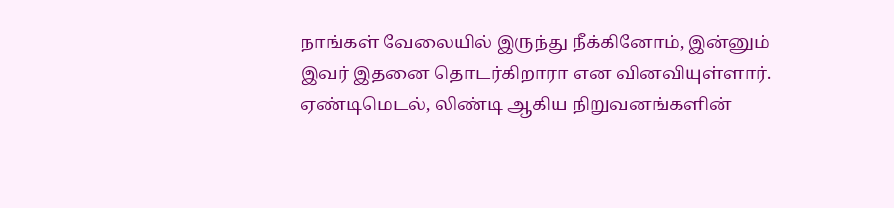நாங்கள் வேலையில் இருந்து நீக்கினோம், இன்னும் இவர் இதனை தொடர்கிறாரா என வினவியுள்ளார்.
ஏண்டிமெடல், லிண்டி ஆகிய நிறுவனங்களின்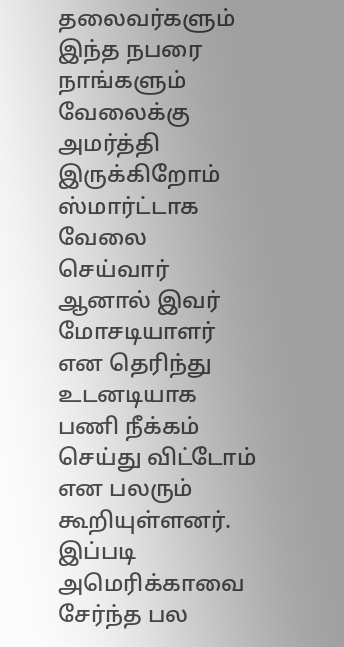தலைவர்களும் இந்த நபரை நாங்களும் வேலைக்கு அமர்த்தி இருக்கிறோம் ஸ்மார்ட்டாக வேலை செய்வார் ஆனால் இவர் மோசடியாளர் என தெரிந்து உடனடியாக பணி நீக்கம் செய்து விட்டோம் என பலரும் கூறியுள்ளனர். இப்படி அமெரிக்காவை சேர்ந்த பல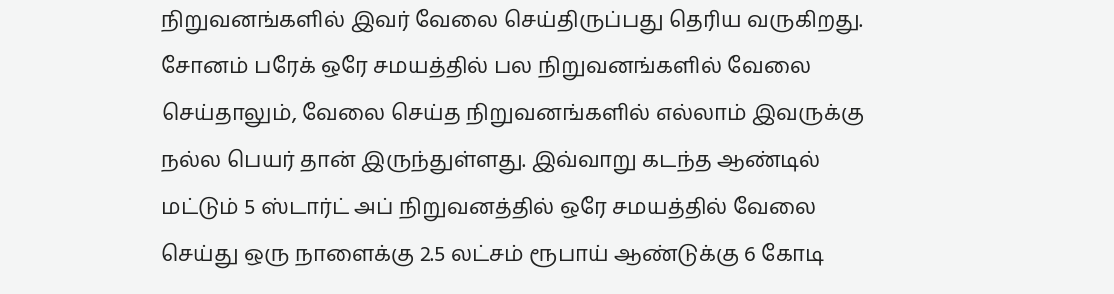நிறுவனங்களில் இவர் வேலை செய்திருப்பது தெரிய வருகிறது.
சோனம் பரேக் ஒரே சமயத்தில் பல நிறுவனங்களில் வேலை செய்தாலும், வேலை செய்த நிறுவனங்களில் எல்லாம் இவருக்கு நல்ல பெயர் தான் இருந்துள்ளது. இவ்வாறு கடந்த ஆண்டில் மட்டும் 5 ஸ்டார்ட் அப் நிறுவனத்தில் ஒரே சமயத்தில் வேலை செய்து ஒரு நாளைக்கு 2.5 லட்சம் ரூபாய் ஆண்டுக்கு 6 கோடி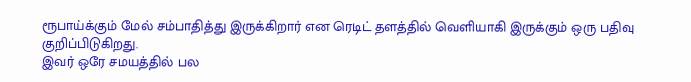ரூபாய்க்கும் மேல் சம்பாதித்து இருக்கிறார் என ரெடிட் தளத்தில் வெளியாகி இருக்கும் ஒரு பதிவு குறிப்பிடுகிறது.
இவர் ஒரே சமயத்தில் பல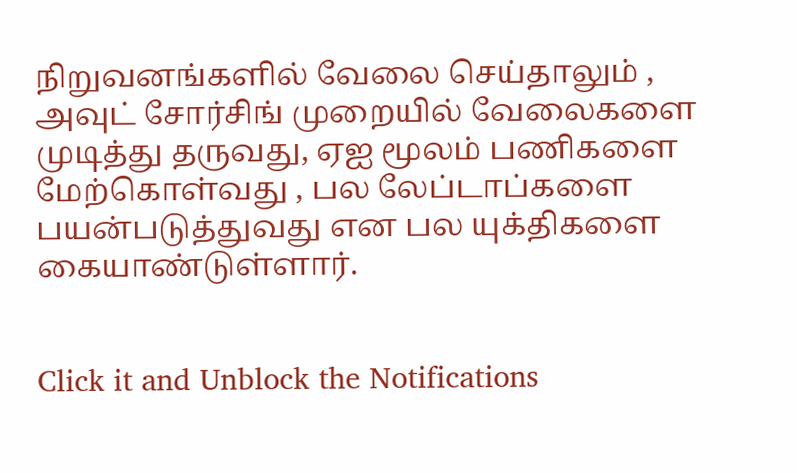நிறுவனங்களில் வேலை செய்தாலும் , அவுட் சோர்சிங் முறையில் வேலைகளை முடித்து தருவது, ஏஐ மூலம் பணிகளை மேற்கொள்வது , பல லேப்டாப்களை பயன்படுத்துவது என பல யுக்திகளை கையாண்டுள்ளார்.


Click it and Unblock the Notifications